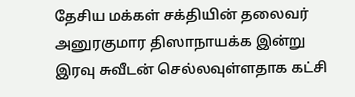தேசிய மக்கள் சக்தியின் தலைவர் அனுரகுமார திஸாநாயக்க இன்று இரவு சுவீடன் செல்லவுள்ளதாக கட்சி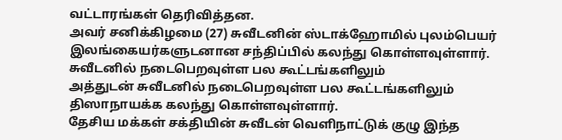வட்டாரங்கள் தெரிவித்தன.
அவர் சனிக்கிழமை (27) சுவீடனின் ஸ்டாக்ஹோமில் புலம்பெயர் இலங்கையர்களுடனான சந்திப்பில் கலந்து கொள்ளவுள்ளார்.
சுவீடனில் நடைபெறவுள்ள பல கூட்டங்களிலும்
அத்துடன் சுவீடனில் நடைபெறவுள்ள பல கூட்டங்களிலும் திஸாநாயக்க கலந்து கொள்ளவுள்ளார்.
தேசிய மக்கள் சக்தியின் சுவீடன் வெளிநாட்டுக் குழு இந்த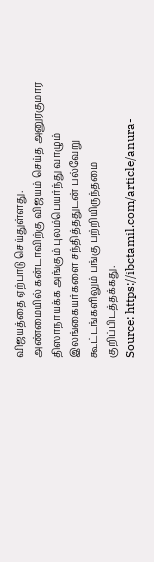விஜயத்தை ஏற்பாடு செய்துள்ளது.
அண்மையில் கன்டாவிற்கு விஜயம் செய்த அனுரகுமார திஸாநாயக்க அங்கும் புலம்பெயர்ந்து வாழும் இலங்கையர்களை சந்தித்ததுடன் பல்வேறு கூட்டங்களிலும் பங்கு பற்றியிருந்தமை குறிப்பிடத்தக்கது.
Source: https://ibctamil.com/article/anura-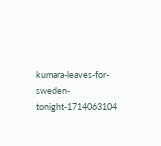kumara-leaves-for-sweden-tonight-1714063104